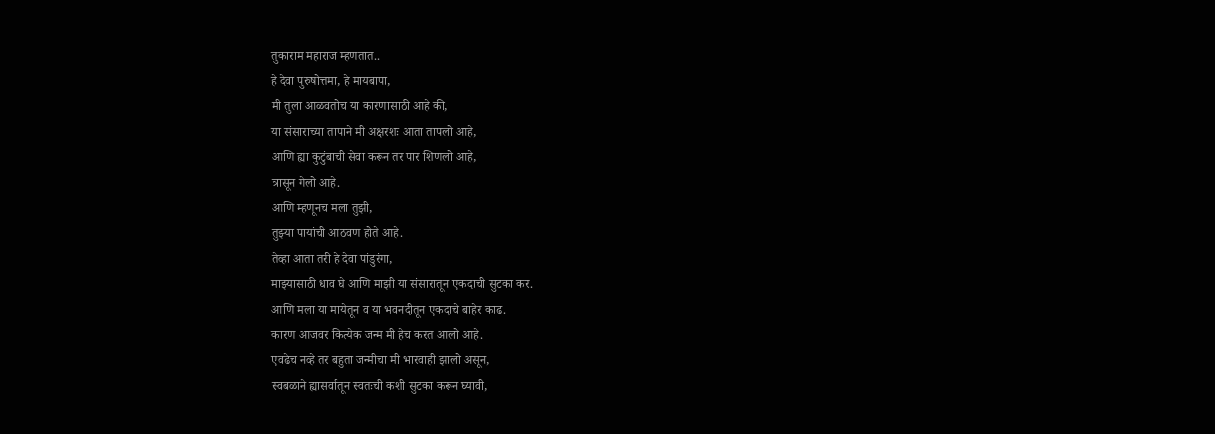तुकाराम महाराज म्हणतात..
हे देवा पुरुषोत्तमा, हे मायबापा,
मी तुला आळवतोच या कारणासाठी आहे की,
या संसाराच्या तापाने मी अक्षरशः आता तापलो आहे,
आणि ह्या कुटुंबाची सेवा करून तर पार शिणलो आहे,
त्रासून गेलो आहे.
आणि म्हणूनच मला तुझी,
तुझ्या पायांची आठवण होते आहे.
तेव्हा आता तरी हे देवा पांडुरंगा,
माझ्यासाठी धाव घे आणि माझी या संसारातून एकदाची सुटका कर.
आणि मला या मायेतून व या भवनदीतून एकदाचे बाहेर काढ.
कारण आजवर कित्येक जन्म मी हेच करत आलो आहे.
एवढेच नव्हे तर बहुता जन्मीचा मी भारवाही झालो असून,
स्वबळाने ह्यासर्वातून स्वतःची कशी सुटका करून घ्यावी,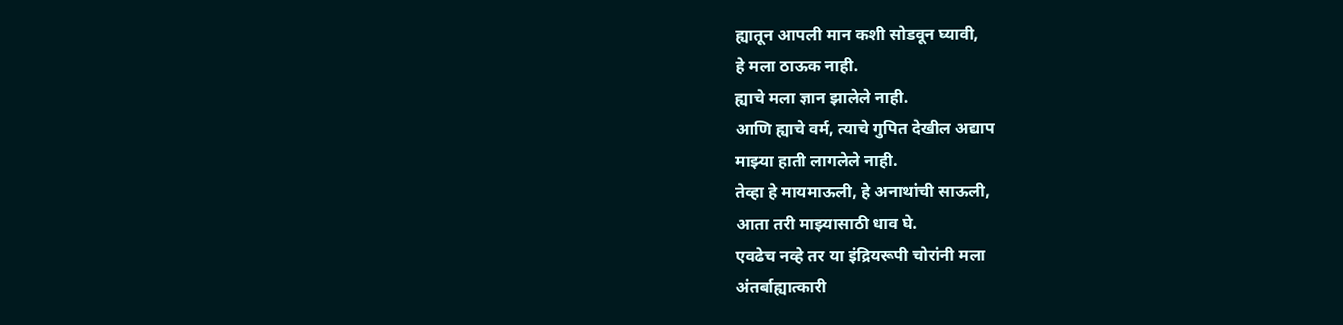ह्यातून आपली मान कशी सोडवून घ्यावी,
हे मला ठाऊक नाही.
ह्याचे मला ज्ञान झालेले नाही.
आणि ह्याचे वर्म, त्याचे गुपित देखील अद्याप
माझ्या हाती लागलेले नाही.
तेव्हा हे मायमाऊली, हे अनाथांची साऊली,
आता तरी माझ्यासाठी धाव घे.
एवढेच नव्हे तर या इंद्रियरूपी चोरांनी मला
अंतर्बाह्यात्कारी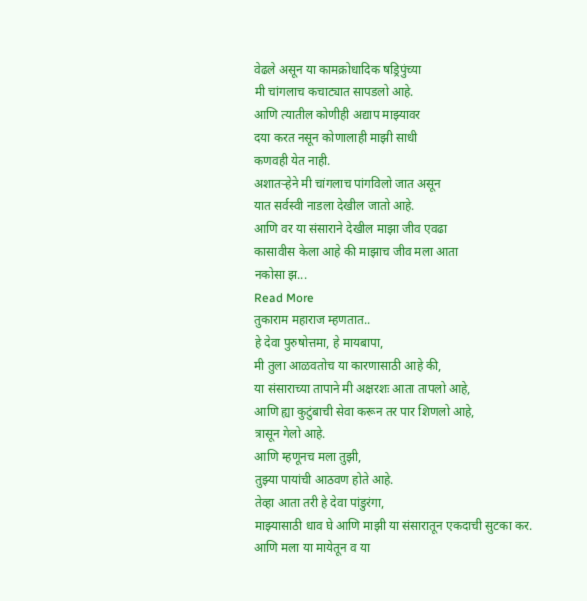वेढले असून या कामक्रोधादिक षड्रिपुंच्या
मी चांगलाच कचाट्यात सापडलो आहे.
आणि त्यातील कोणीही अद्याप माझ्यावर
दया करत नसून कोणालाही माझी साधी
कणवही येत नाही.
अशातऱ्हेने मी चांगलाच पांगविलो जात असून
यात सर्वस्वी नाडला देखील जातो आहे.
आणि वर या संसाराने देखील माझा जीव एवढा
कासावीस केला आहे की माझाच जीव मला आता
नकोसा झ...
Read More
तुकाराम महाराज म्हणतात..
हे देवा पुरुषोत्तमा, हे मायबापा,
मी तुला आळवतोच या कारणासाठी आहे की,
या संसाराच्या तापाने मी अक्षरशः आता तापलो आहे,
आणि ह्या कुटुंबाची सेवा करून तर पार शिणलो आहे,
त्रासून गेलो आहे.
आणि म्हणूनच मला तुझी,
तुझ्या पायांची आठवण होते आहे.
तेव्हा आता तरी हे देवा पांडुरंगा,
माझ्यासाठी धाव घे आणि माझी या संसारातून एकदाची सुटका कर.
आणि मला या मायेतून व या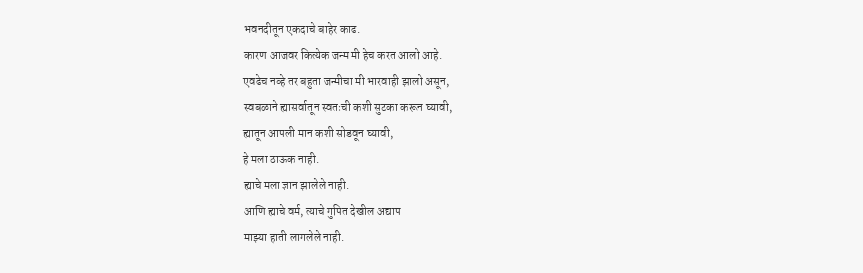भवनदीतून एकदाचे बाहेर काढ.
कारण आजवर कित्येक जन्म मी हेच करत आलो आहे.
एवढेच नव्हे तर बहुता जन्मीचा मी भारवाही झालो असून,
स्वबळाने ह्यासर्वातून स्वतःची कशी सुटका करून घ्यावी,
ह्यातून आपली मान कशी सोडवून घ्यावी,
हे मला ठाऊक नाही.
ह्याचे मला ज्ञान झालेले नाही.
आणि ह्याचे वर्म, त्याचे गुपित देखील अद्याप
माझ्या हाती लागलेले नाही.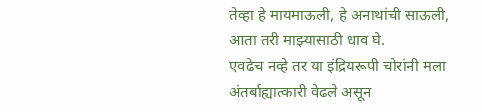तेव्हा हे मायमाऊली, हे अनाथांची साऊली,
आता तरी माझ्यासाठी धाव घे.
एवढेच नव्हे तर या इंद्रियरूपी चोरांनी मला
अंतर्बाह्यात्कारी वेढले असून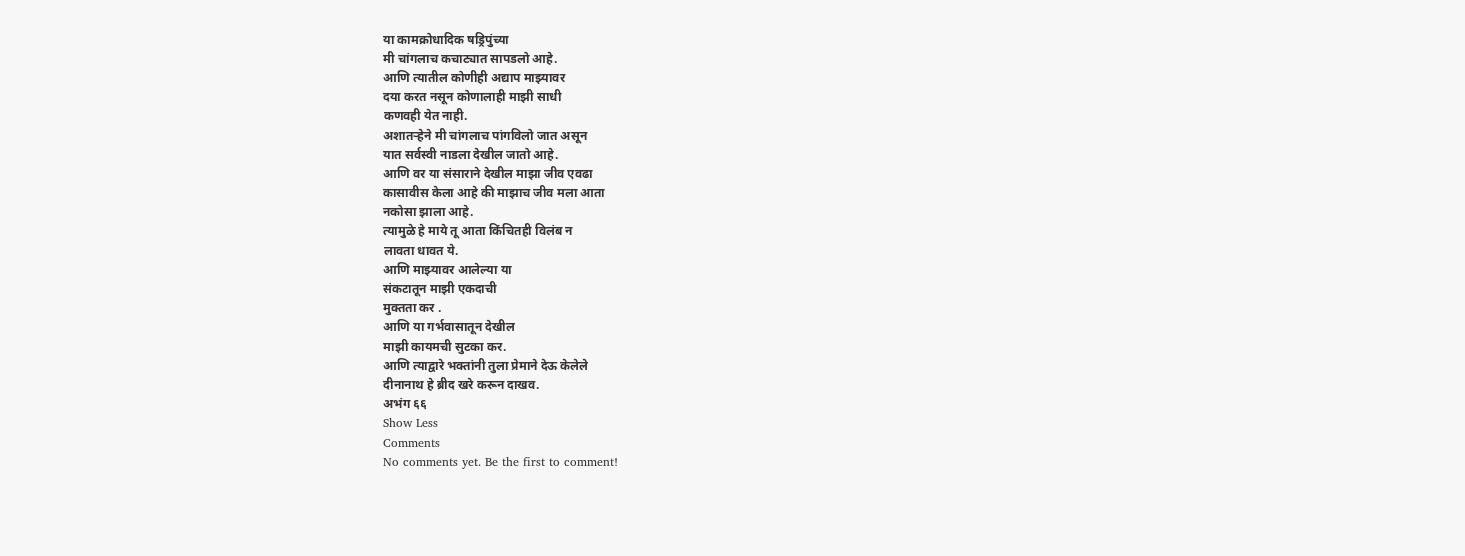या कामक्रोधादिक षड्रिपुंच्या
मी चांगलाच कचाट्यात सापडलो आहे.
आणि त्यातील कोणीही अद्याप माझ्यावर
दया करत नसून कोणालाही माझी साधी
कणवही येत नाही.
अशातऱ्हेने मी चांगलाच पांगविलो जात असून
यात सर्वस्वी नाडला देखील जातो आहे.
आणि वर या संसाराने देखील माझा जीव एवढा
कासावीस केला आहे की माझाच जीव मला आता
नकोसा झाला आहे.
त्यामुळे हे माये तू आता किंचितही विलंब न
लावता धावत ये.
आणि माझ्यावर आलेल्या या
संकटातून माझी एकदाची
मुक्तता कर .
आणि या गर्भवासातून देखील
माझी कायमची सुटका कर.
आणि त्याद्वारे भक्तांनी तुला प्रेमाने देऊ केलेले
दीनानाथ हे ब्रीद खरे करून दाखव.
अभंग ६६
Show Less
Comments
No comments yet. Be the first to comment!